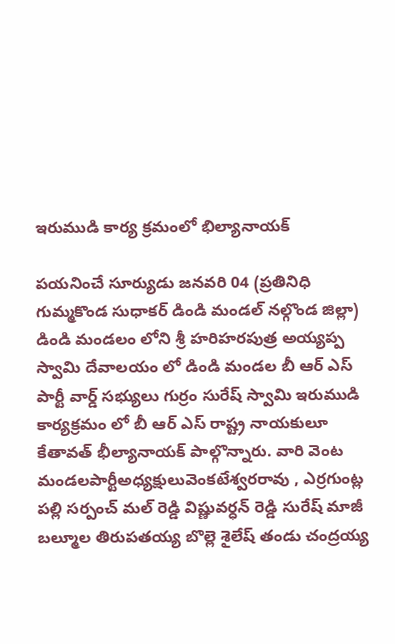ఇరుముడి కార్య క్రమంలో భిల్యానాయక్

పయనించే సూర్యుడు జనవరి 04 (ప్రతినిధి గుమ్మకొండ సుధాకర్ డిండి మండల్ నల్గొండ జిల్లా) డిండి మండలం లోని శ్రీ హరిహరపుత్ర అయ్యప్ప స్వామి దేవాలయం లో డిండి మండల బీ ఆర్ ఎస్ పార్టీ వార్డ్ సభ్యులు గుర్రం సురేష్ స్వామి ఇరుముడి కార్యక్రమం లో బీ ఆర్ ఎస్ రాష్ట్ర నాయకులూ కేతావత్ భీల్యానాయక్ పాల్గొన్నారు. వారి వెంట మండలపార్టీఅధ్యక్షులువెంకటేశ్వరరావు , ఎర్రగుంట్ల పల్లి సర్పంచ్ మల్ రెడ్డి విష్ణువర్ధన్ రెడ్డి సురేష్ మాజీ బల్మూల తిరుపతయ్య బొల్లె శైలేష్ తండు చంద్రయ్య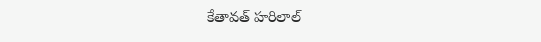కేతావత్ హరిలాల్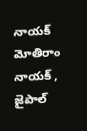నాయక్ మోతిరాం నాయక్ , జైపాల్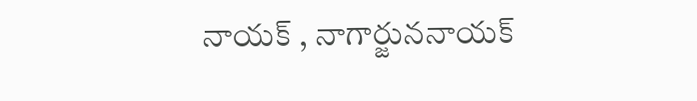నాయక్ , నాగార్జుననాయక్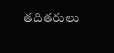తదితరులు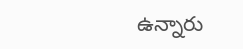ఉన్నారు